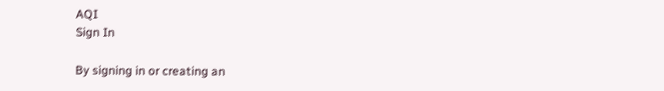AQI
Sign In

By signing in or creating an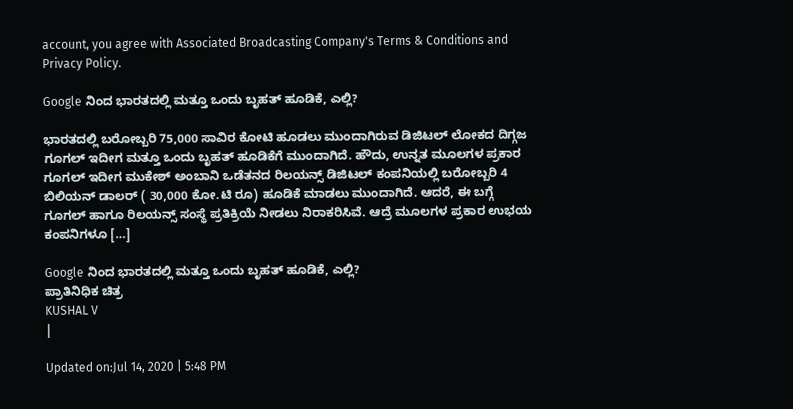account, you agree with Associated Broadcasting Company's Terms & Conditions and Privacy Policy.

Google ನಿಂದ ಭಾರತದಲ್ಲಿ ಮತ್ತೂ ಒಂದು ಬೃಹತ್ ಹೂಡಿಕೆ, ಎಲ್ಲಿ?

ಭಾರತದಲ್ಲಿ ಬರೋಬ್ಬರಿ 75,000 ಸಾವಿರ ಕೋಟಿ ಹೂಡಲು ಮುಂದಾಗಿರುವ ಡಿಜಿಟಲ್ ಲೋಕದ ದಿಗ್ಗಜ ಗೂಗಲ್ ಇದೀಗ ಮತ್ತೂ ಒಂದು ಬೃಹತ್ ಹೂಡಿಕೆಗೆ ಮುಂದಾಗಿದೆ. ಹೌದು, ಉನ್ನತ ಮೂಲಗಳ ಪ್ರಕಾರ ಗೂಗಲ್ ಇದೀಗ ಮುಕೇಶ್ ಅಂಬಾನಿ ಒಡೆತನದ ರಿಲಯನ್ಸ್ ಡಿಜಿಟಲ್ ಕಂಪನಿಯಲ್ಲಿ ಬರೋಬ್ಬರಿ 4 ಬಿಲಿಯನ್ ಡಾಲರ್ ( 30,000 ಕೋ.ಟಿ ರೂ) ಹೂಡಿಕೆ ಮಾಡಲು ಮುಂದಾಗಿದೆ. ಆದರೆ, ಈ ಬಗ್ಗೆ ಗೂಗಲ್ ಹಾಗೂ ರಿಲಯನ್ಸ್ ಸಂಸ್ಥೆ ಪ್ರತಿಕ್ರಿಯೆ ನೀಡಲು ನಿರಾಕರಿಸಿವೆ. ಆದ್ರೆ ಮೂಲಗಳ ಪ್ರಕಾರ ಉಭಯ ಕಂಪನಿಗಳೂ […]

Google ನಿಂದ ಭಾರತದಲ್ಲಿ ಮತ್ತೂ ಒಂದು ಬೃಹತ್ ಹೂಡಿಕೆ, ಎಲ್ಲಿ?
ಪ್ರಾತಿನಿಧಿಕ ಚಿತ್ರ
KUSHAL V
|

Updated on:Jul 14, 2020 | 5:48 PM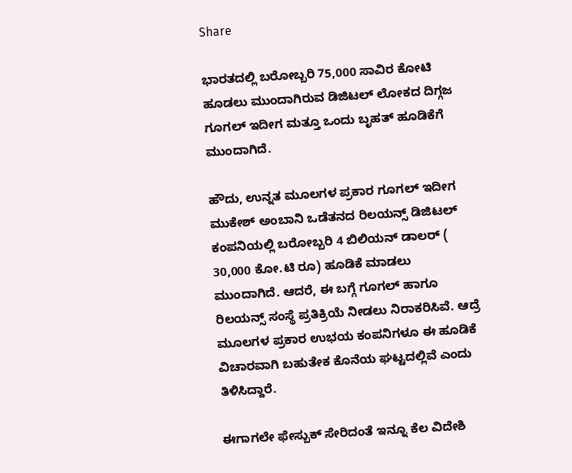Share

ಭಾರತದಲ್ಲಿ ಬರೋಬ್ಬರಿ 75,000 ಸಾವಿರ ಕೋಟಿ ಹೂಡಲು ಮುಂದಾಗಿರುವ ಡಿಜಿಟಲ್ ಲೋಕದ ದಿಗ್ಗಜ ಗೂಗಲ್ ಇದೀಗ ಮತ್ತೂ ಒಂದು ಬೃಹತ್ ಹೂಡಿಕೆಗೆ ಮುಂದಾಗಿದೆ.

ಹೌದು, ಉನ್ನತ ಮೂಲಗಳ ಪ್ರಕಾರ ಗೂಗಲ್ ಇದೀಗ ಮುಕೇಶ್ ಅಂಬಾನಿ ಒಡೆತನದ ರಿಲಯನ್ಸ್ ಡಿಜಿಟಲ್ ಕಂಪನಿಯಲ್ಲಿ ಬರೋಬ್ಬರಿ 4 ಬಿಲಿಯನ್ ಡಾಲರ್ ( 30,000 ಕೋ.ಟಿ ರೂ) ಹೂಡಿಕೆ ಮಾಡಲು ಮುಂದಾಗಿದೆ. ಆದರೆ, ಈ ಬಗ್ಗೆ ಗೂಗಲ್ ಹಾಗೂ ರಿಲಯನ್ಸ್ ಸಂಸ್ಥೆ ಪ್ರತಿಕ್ರಿಯೆ ನೀಡಲು ನಿರಾಕರಿಸಿವೆ. ಆದ್ರೆ ಮೂಲಗಳ ಪ್ರಕಾರ ಉಭಯ ಕಂಪನಿಗಳೂ ಈ ಹೂಡಿಕೆ ವಿಚಾರವಾಗಿ ಬಹುತೇಕ ಕೊನೆಯ ಘಟ್ಟದಲ್ಲಿವೆ ಎಂದು ತಿಳಿಸಿದ್ದಾರೆ.

ಈಗಾಗಲೇ ಫೇಸ್ಬುಕ್ ಸೇರಿದಂತೆ ಇನ್ನೂ ಕೆಲ ವಿದೇಶಿ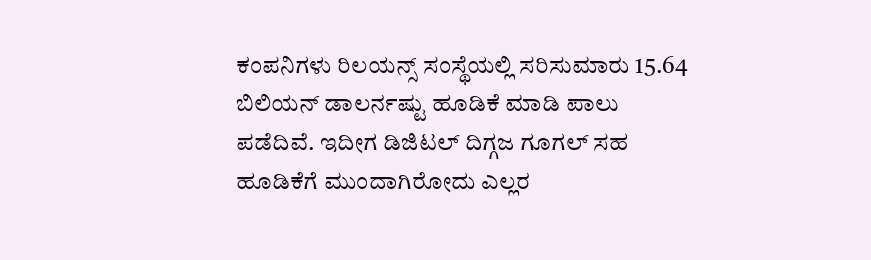ಕಂಪನಿಗಳು ರಿಲಯನ್ಸ್ ಸಂಸ್ಥೆಯಲ್ಲಿ ಸರಿಸುಮಾರು 15.64 ಬಿಲಿಯನ್ ಡಾಲರ್ನಷ್ಟು ಹೂಡಿಕೆ ಮಾಡಿ ಪಾಲು ಪಡೆದಿವೆ. ಇದೀಗ ಡಿಜಿಟಲ್ ದಿಗ್ಗಜ ಗೂಗಲ್ ಸಹ ಹೂಡಿಕೆಗೆ ಮುಂದಾಗಿರೋದು ಎಲ್ಲರ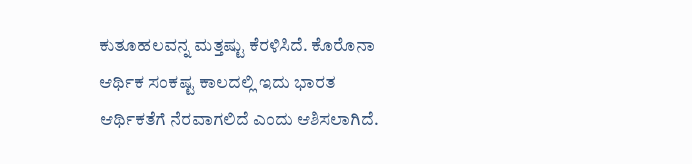ಕುತೂಹಲವನ್ನ ಮತ್ತಷ್ಟು ಕೆರಳಿಸಿದೆ. ಕೊರೊನಾ ಆರ್ಥಿಕ ಸಂಕಷ್ಟ ಕಾಲದಲ್ಲಿ ಇದು ಭಾರತ ಆರ್ಥಿಕತೆಗೆ ನೆರವಾಗಲಿದೆ ಎಂದು ಆಶಿಸಲಾಗಿದೆ.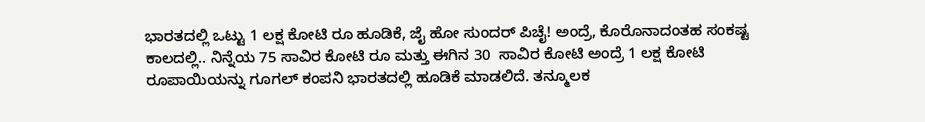ಭಾರತದಲ್ಲಿ ಒಟ್ಟು 1 ಲಕ್ಷ ಕೋಟಿ ರೂ ಹೂಡಿಕೆ, ಜೈ ಹೋ ಸುಂದರ್ ಪಿಚೈ! ಅಂದ್ರೆ, ಕೊರೊನಾದಂತಹ ಸಂಕಷ್ಟ ಕಾಲದಲ್ಲಿ.. ನಿನ್ನೆಯ 75 ಸಾವಿರ ಕೋಟಿ ರೂ ಮತ್ತು ಈಗಿನ 30  ಸಾವಿರ ಕೋಟಿ ಅಂದ್ರೆ 1 ಲಕ್ಷ ಕೋಟಿ ರೂಪಾಯಿಯನ್ನು ಗೂಗಲ್ ಕಂಪನಿ ಭಾರತದಲ್ಲಿ ಹೂಡಿಕೆ ಮಾಡಲಿದೆ. ತನ್ಮೂಲಕ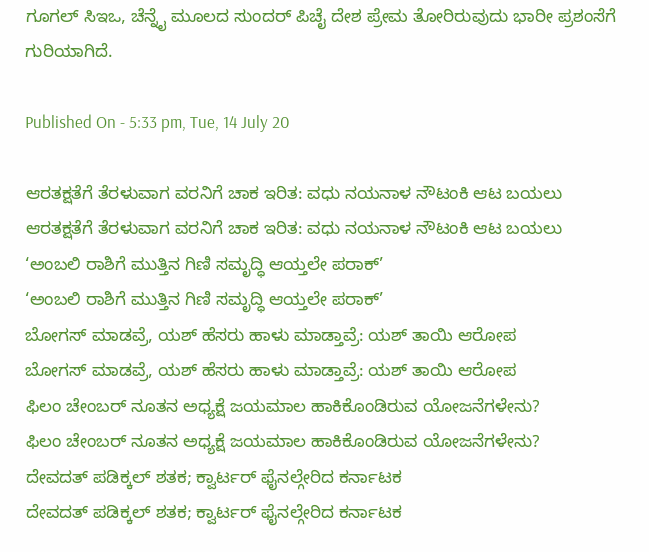ಗೂಗಲ್ ಸಿಇಒ, ಚೆನ್ನೈ ಮೂಲದ ಸುಂದರ್ ಪಿಚೈ ದೇಶ ಪ್ರೇಮ ತೋರಿರುವುದು ಭಾರೀ ಪ್ರಶಂಸೆಗೆ ಗುರಿಯಾಗಿದೆ.

Published On - 5:33 pm, Tue, 14 July 20

ಆರತಕ್ಷತೆಗೆ ತೆರಳುವಾಗ ವರನಿಗೆ ಚಾಕ ಇರಿತ: ವಧು ನಯನಾಳ ನೌಟಂಕಿ ಆಟ ಬಯಲು
ಆರತಕ್ಷತೆಗೆ ತೆರಳುವಾಗ ವರನಿಗೆ ಚಾಕ ಇರಿತ: ವಧು ನಯನಾಳ ನೌಟಂಕಿ ಆಟ ಬಯಲು
‘ಅಂಬಲಿ ರಾಶಿಗೆ ಮುತ್ತಿನ ಗಿಣಿ ಸಮೃದ್ಧಿ ಆಯ್ತಲೇ ಪರಾಕ್’
‘ಅಂಬಲಿ ರಾಶಿಗೆ ಮುತ್ತಿನ ಗಿಣಿ ಸಮೃದ್ಧಿ ಆಯ್ತಲೇ ಪರಾಕ್’
ಬೋಗಸ್ ಮಾಡವ್ರೆ, ಯಶ್ ಹೆಸರು ಹಾಳು ಮಾಡ್ತಾವ್ರೆ: ಯಶ್ ತಾಯಿ ಆರೋಪ
ಬೋಗಸ್ ಮಾಡವ್ರೆ, ಯಶ್ ಹೆಸರು ಹಾಳು ಮಾಡ್ತಾವ್ರೆ: ಯಶ್ ತಾಯಿ ಆರೋಪ
ಫಿಲಂ ಚೇಂಬರ್ ನೂತನ ಅಧ್ಯಕ್ಷೆ ಜಯಮಾಲ ಹಾಕಿಕೊಂಡಿರುವ ಯೋಜನೆಗಳೇನು?
ಫಿಲಂ ಚೇಂಬರ್ ನೂತನ ಅಧ್ಯಕ್ಷೆ ಜಯಮಾಲ ಹಾಕಿಕೊಂಡಿರುವ ಯೋಜನೆಗಳೇನು?
ದೇವದತ್ ಪಡಿಕ್ಕಲ್ ಶತಕ; ಕ್ವಾರ್ಟರ್ ಫೈನಲ್ಗೇರಿದ ಕರ್ನಾಟಕ
ದೇವದತ್ ಪಡಿಕ್ಕಲ್ ಶತಕ; ಕ್ವಾರ್ಟರ್ ಫೈನಲ್ಗೇರಿದ ಕರ್ನಾಟಕ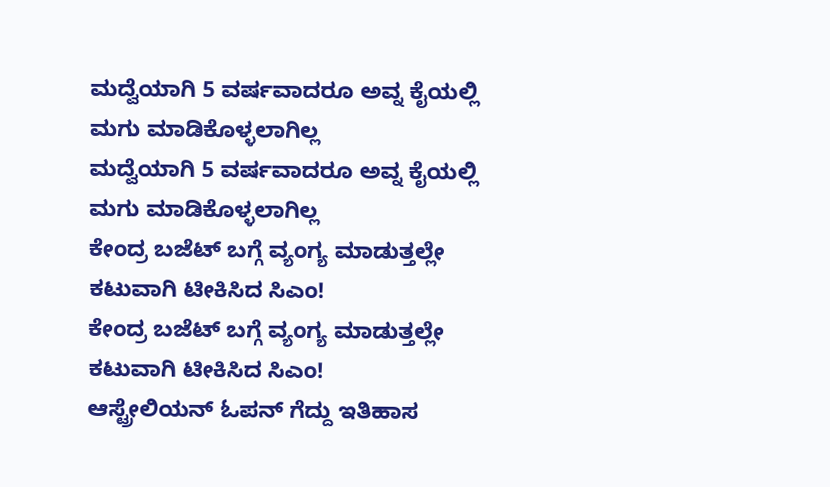ಮದ್ವೆಯಾಗಿ 5 ವರ್ಷವಾದರೂ ಅವ್ನ ಕೈಯಲ್ಲಿ ಮಗು ಮಾಡಿಕೊಳ್ಳಲಾಗಿಲ್ಲ
ಮದ್ವೆಯಾಗಿ 5 ವರ್ಷವಾದರೂ ಅವ್ನ ಕೈಯಲ್ಲಿ ಮಗು ಮಾಡಿಕೊಳ್ಳಲಾಗಿಲ್ಲ
ಕೇಂದ್ರ ಬಜೆಟ್ ಬಗ್ಗೆ ವ್ಯಂಗ್ಯ ಮಾಡುತ್ತಲ್ಲೇ ಕಟುವಾಗಿ ಟೀಕಿಸಿದ ಸಿಎಂ!
ಕೇಂದ್ರ ಬಜೆಟ್ ಬಗ್ಗೆ ವ್ಯಂಗ್ಯ ಮಾಡುತ್ತಲ್ಲೇ ಕಟುವಾಗಿ ಟೀಕಿಸಿದ ಸಿಎಂ!
ಆಸ್ಟ್ರೇಲಿಯನ್ ಓಪನ್ ಗೆದ್ದು ಇತಿಹಾಸ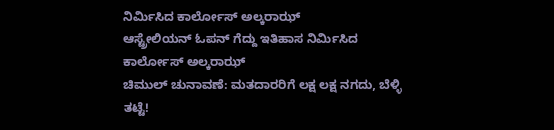ನಿರ್ಮಿಸಿದ ಕಾರ್ಲೋಸ್ ಅಲ್ಕರಾಝ್
ಆಸ್ಟ್ರೇಲಿಯನ್ ಓಪನ್ ಗೆದ್ದು ಇತಿಹಾಸ ನಿರ್ಮಿಸಿದ ಕಾರ್ಲೋಸ್ ಅಲ್ಕರಾಝ್
ಚಿಮುಲ್ ಚುನಾವಣೆ: ಮತದಾರರಿಗೆ ಲಕ್ಷ ಲಕ್ಷ ನಗದು, ಬೆಳ್ಳಿ ತಟ್ಟೆ!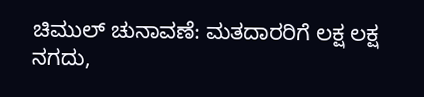ಚಿಮುಲ್ ಚುನಾವಣೆ: ಮತದಾರರಿಗೆ ಲಕ್ಷ ಲಕ್ಷ ನಗದು,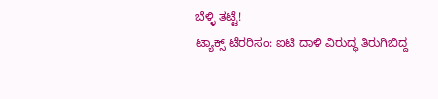ಬೆಳ್ಳಿ ತಟ್ಟೆ!
ಟ್ಯಾಕ್ಸ್‌ ಟೆರರಿಸಂ: ಐಟಿ ದಾಳಿ ವಿರುದ್ಧ ತಿರುಗಿಬಿದ್ದ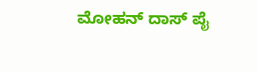ಮೋಹನ್ ದಾಸ್ ಪೈ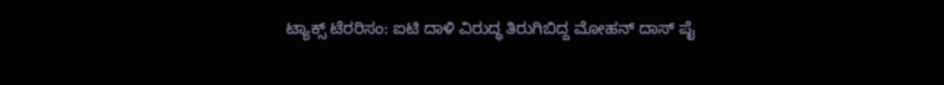ಟ್ಯಾಕ್ಸ್‌ ಟೆರರಿಸಂ: ಐಟಿ ದಾಳಿ ವಿರುದ್ಧ ತಿರುಗಿಬಿದ್ದ ಮೋಹನ್ ದಾಸ್ ಪೈ